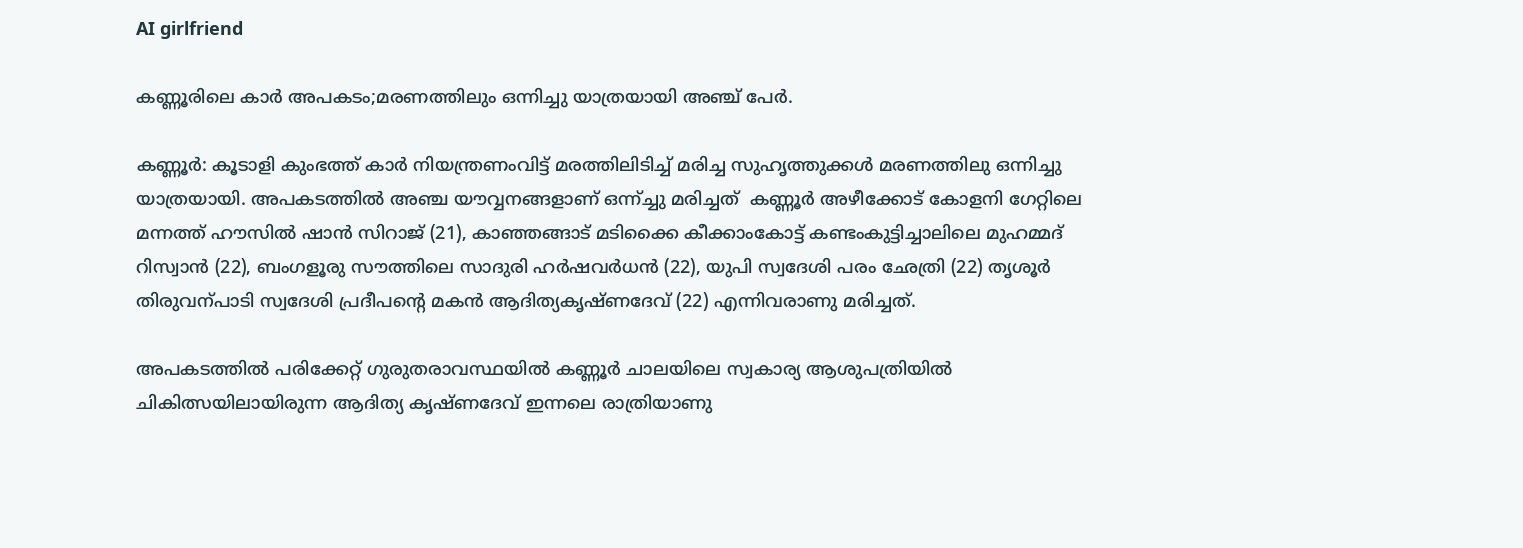AI girlfriend

കണ്ണൂരിലെ കാർ അപകടം;മരണത്തിലും ഒന്നിച്ചു യാത്രയായി അഞ്ച് പേർ.

കണ്ണൂർ: കൂടാളി കുംഭത്ത് കാർ നിയന്ത്രണംവിട്ട് മരത്തിലിടിച്ച്‌ മരിച്ച സുഹൃത്തുക്കൾ മരണത്തിലു ഒന്നിച്ചു യാത്രയായി. അപകടത്തിൽ അഞ്ച യൗവ്വനങ്ങളാണ് ഒന്ന്ച്ചു മരിച്ചത്  കണ്ണൂർ അഴീക്കോട് കോളനി ഗേറ്റിലെ മന്നത്ത് ഹൗസില്‍ ഷാൻ സിറാജ് (21), കാഞ്ഞങ്ങാട് മടിക്കൈ കീക്കാംകോട്ട് കണ്ടംകുട്ടിച്ചാലിലെ മുഹമ്മദ് റിസ്വാൻ (22), ബംഗളൂരു സൗത്തിലെ സാദുരി ഹർഷവർധൻ (22), യുപി സ്വദേശി പരം ഛേത്രി (22) തൃശൂർ തിരുവന്പാടി സ്വദേശി പ്രദീപന്റെ മകൻ ആദിത്യകൃഷ്ണദേവ് (22) എന്നിവരാണു മരിച്ചത്.

അപകടത്തില്‍ പരിക്കേറ്റ് ഗുരുതരാവസ്ഥയില്‍ കണ്ണൂർ ചാലയിലെ സ്വകാര്യ ആശുപത്രിയില്‍ ചികിത്സയിലായിരുന്ന ആദിത്യ കൃഷ്ണദേവ് ഇന്നലെ രാത്രിയാണു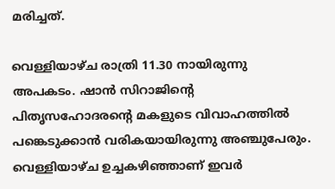മരിച്ചത്.

വെള്ളിയാഴ്ച രാത്രി 11.30 നായിരുന്നു അപകടം. ഷാൻ സിറാജിന്റെ പിതൃസഹോദരന്റെ മകളുടെ വിവാഹത്തില്‍ പങ്കെടുക്കാൻ വരികയായിരുന്നു അഞ്ചുപേരും. വെള്ളിയാഴ്ച ഉച്ചകഴിഞ്ഞാണ് ഇവർ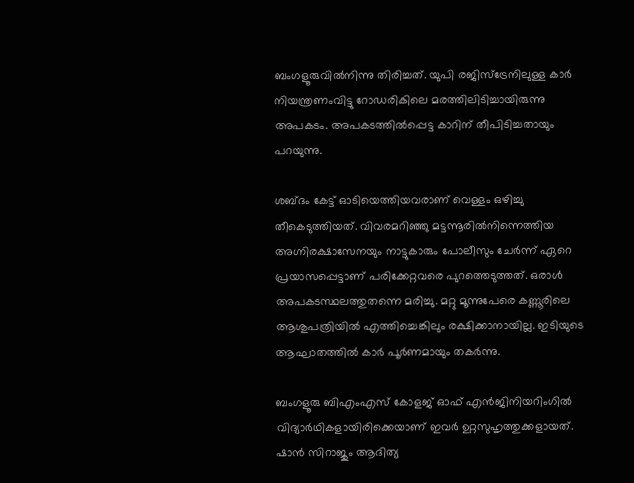ബംഗളൂരുവില്‍നിന്നു തിരിച്ചത്. യുപി രജിസ്ട്രേനിലുള്ള കാർ നിയന്ത്രണംവിട്ടു റോഡരികിലെ മരത്തിലിടിച്ചായിരുന്നു അപകടം. അപകടത്തില്‍പ്പെട്ട കാറിന് തീപിടിച്ചതായും പറയുന്നു.

ശബ്ദം കേട്ട് ഓടിയെത്തിയവരാണ് വെള്ളം ഒഴിച്ചു തീകെടുത്തിയത്. വിവരമറിഞ്ഞു മട്ടന്നൂരില്‍നിന്നെത്തിയ അഗ്നിരക്ഷാസേനയും നാട്ടുകാരും പോലീസും ചേർന്ന് ഏറെ പ്രയാസപ്പെട്ടാണ് പരിക്കേറ്റവരെ പുറത്തെടുത്തത്. ഒരാള്‍ അപകടസ്ഥലത്തുതന്നെ മരിച്ചു. മറ്റു മൂന്നുപേരെ കണ്ണൂരിലെ ആശുപത്രിയില്‍ എത്തിച്ചെങ്കിലും രക്ഷിക്കാനായില്ല. ഇടിയുടെ ആഘാതത്തില്‍ കാർ പൂർണമായും തകർന്നു.

ബംഗളൂരു ബിഎംഎസ് കോളജ് ഓഫ് എൻജിനിയറിംഗില്‍ വിദ്യാർഥികളായിരിക്കെയാണ് ഇവർ ഉറ്റസുഹൃത്തുക്കളായത്. ഷാൻ സിറാജും ആദിത്യ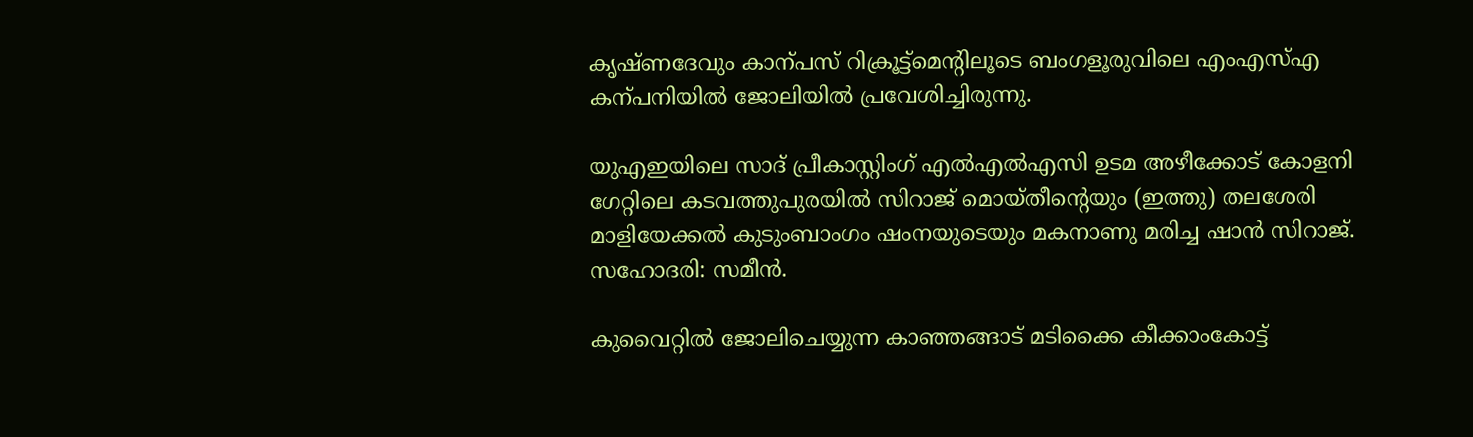കൃഷ്ണദേവും കാന്പസ് റിക്രൂട്ട്മെന്റിലൂടെ ബംഗളൂരുവിലെ എംഎസ്‌എ കന്പനിയില്‍ ജോലിയില്‍ പ്രവേശിച്ചിരുന്നു.

യുഎഇയിലെ സാദ് പ്രീകാസ്റ്റിംഗ് എല്‍എല്‍എസി ഉടമ അഴീക്കോട് കോളനി ഗേറ്റിലെ കടവത്തുപുരയില്‍ സിറാജ് മൊയ്തീന്റെയും (ഇത്തു) തലശേരി മാളിയേക്കല്‍ കുടുംബാംഗം ഷംനയുടെയും മകനാണു മരിച്ച ഷാൻ സിറാജ്. സഹോദരി: സമീൻ.

കുവൈറ്റില്‍ ജോലിചെയ്യുന്ന കാഞ്ഞങ്ങാട് മടിക്കൈ കീക്കാംകോട്ട്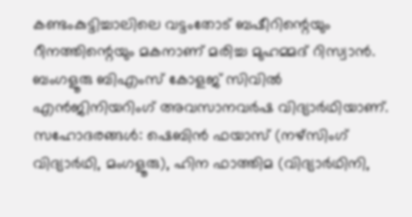കണ്ടംകുട്ടിച്ചാലിലെ വട്ടംതോട് ബഷീറിന്റെയും റീനത്തിന്റെയും മകനാണ് മരിച്ച മുഹമ്മദ് റിസ്വാൻ. ബംഗളൂരു ബിഎംസ് കോളജ് സിവില്‍ എൻജിനിയറിംഗ് അവസാനവർഷ വിദ്യാർഥിയാണ്. സഹോദരങ്ങള്‍: ഷെബിൻ ഫയാസ് (നഴ്സിംഗ് വിദ്യാർഥി, മംഗളൂരു), ഹിന ഫാത്തിമ (വിദ്യാർഥിനി,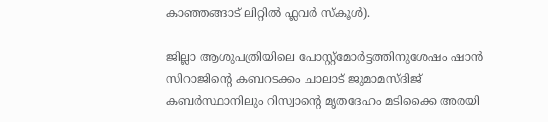കാഞ്ഞങ്ങാട് ലിറ്റില്‍ ഫ്ലവർ സ്കൂള്‍).

ജില്ലാ ആശുപത്രിയിലെ പോസ്റ്റ്മോർട്ടത്തിനുശേഷം ഷാൻ സിറാജിന്റെ കബറടക്കം ചാലാട് ജുമാമസ്ദിജ് കബർസ്ഥാനിലും റിസ്വാന്റെ മൃതദേഹം മടിക്കൈ അരയി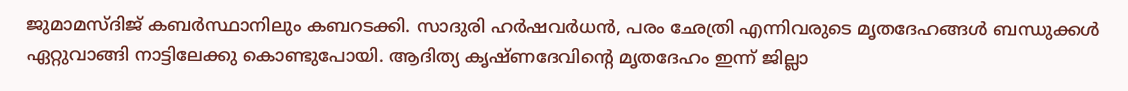ജുമാമസ്ദിജ് കബർസ്ഥാനിലും കബറടക്കി. സാദുരി ഹർഷവർധൻ, പരം ഛേത്രി എന്നിവരുടെ മൃതദേഹങ്ങള്‍ ബന്ധുക്കള്‍ ഏറ്റുവാങ്ങി നാട്ടിലേക്കു കൊണ്ടുപോയി. ആദിത്യ കൃഷ്ണദേവിന്റെ മൃതദേഹം ഇന്ന് ജില്ലാ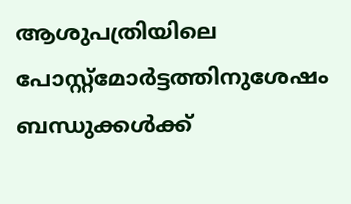ആശുപത്രിയിലെ പോസ്റ്റ്മോർട്ടത്തിനുശേഷം ബന്ധുക്കള്‍ക്ക്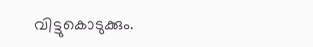വിട്ടുകൊടുക്കും.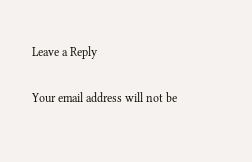Leave a Reply

Your email address will not be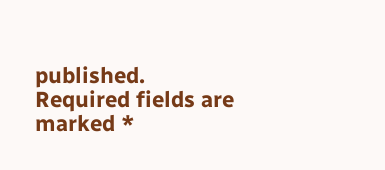published. Required fields are marked *